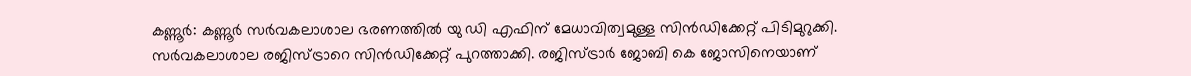കണ്ണൂർ: കണ്ണൂർ സർവകലാശാല ഭരണത്തിൽ യു ഡി എഫിന് മേധാവിത്വമുള്ള സിൻഡിക്കേറ്റ് പിടിമുറുക്കി. സർവകലാശാല രജിസ്ട്രാറെ സിൻഡിക്കേറ്റ് പുറത്താക്കി. രജിസ്ട്രാർ ജോബി കെ ജോസിനെയാണ്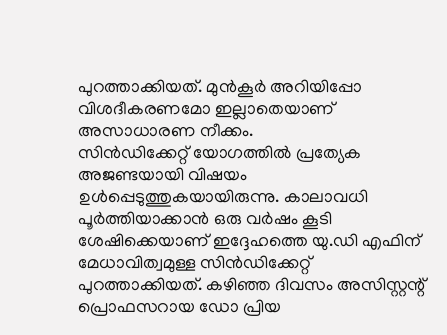പുറത്താക്കിയത്. മുൻകൂർ അറിയിപ്പോ വിശദീകരണമോ ഇല്ലാതെയാണ് അസാധാരണ നീക്കം.
സിൻഡിക്കേറ്റ് യോഗത്തിൽ പ്രത്യേക അജണ്ടയായി വിഷയം ഉൾപ്പെടുത്തുകയായിരുന്നു. കാലാവധി പൂർത്തിയാക്കാൻ ഒരു വർഷം കൂടി ശേഷിക്കെയാണ് ഇദ്ദേഹത്തെ യു.ഡി എഫിന് മേധാവിത്വമുള്ള സിൻഡിക്കേറ്റ് പുറത്താക്കിയത്. കഴിഞ്ഞ ദിവസം അസിസ്റ്റന്റ് പ്രൊഫസറായ ഡോ പ്രിയ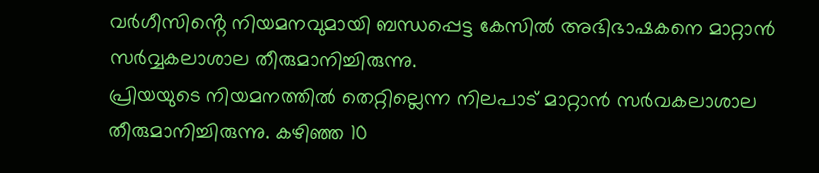വർഗീസിൻ്റെ നിയമനവുമായി ബന്ധപ്പെട്ട കേസിൽ അഭിഭാഷകനെ മാറ്റാൻ സർവ്വകലാശാല തീരുമാനിച്ചിരുന്നു.
പ്രിയയുടെ നിയമനത്തിൽ തെറ്റില്ലെന്ന നിലപാട് മാറ്റാൻ സർവകലാശാല തീരുമാനിച്ചിരുന്നു. കഴിഞ്ഞ 10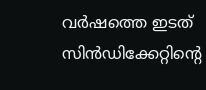വർഷത്തെ ഇടത് സിൻഡിക്കേറ്റിൻ്റെ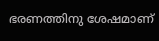ഭരണത്തിനു ശേഷമാണ്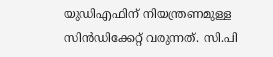യുഡിഎഫിന് നിയന്ത്രണമുള്ള സിൻഡിക്കേറ്റ് വരുന്നത്. സി.പി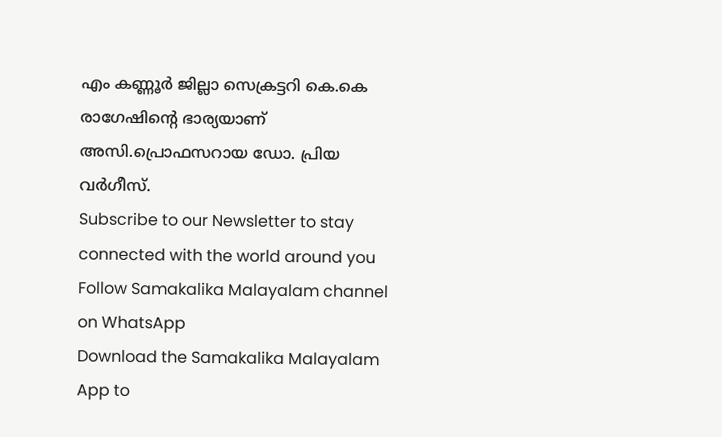എം കണ്ണൂർ ജില്ലാ സെക്രട്ടറി കെ.കെ രാഗേഷിൻ്റെ ഭാര്യയാണ് അസി.പ്രൊഫസറായ ഡോ. പ്രിയ വർഗീസ്.
Subscribe to our Newsletter to stay connected with the world around you
Follow Samakalika Malayalam channel on WhatsApp
Download the Samakalika Malayalam App to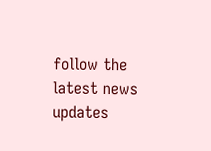follow the latest news updates